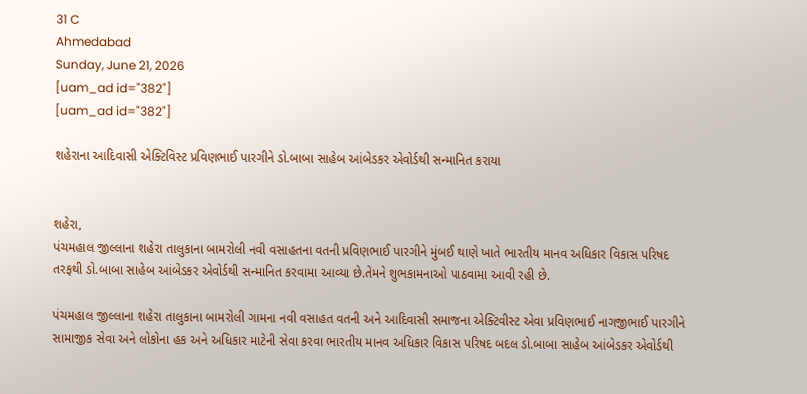31 C
Ahmedabad
Sunday, June 21, 2026
[uam_ad id="382"]
[uam_ad id="382"]

શહેરાના આદિવાસી એક્ટિવિસ્ટ પ્રવિણભાઈ પારગીને ડો.બાબા સાહેબ આંબેડકર એવોર્ડથી સન્માનિત કરાયા


શહેરા,
પંચમહાલ જીલ્લાના શહેરા તાલુકાના બામરોલી નવી વસાહતના વતની પ્રવિણભાઈ પારગીને મુંબઈ થાણે ખાતે ભારતીય માનવ અધિકાર વિકાસ પરિષદ તરફથી ડો.બાબા સાહેબ આંબેડકર એવોર્ડથી સન્માનિત કરવામા આવ્યા છે.તેમને શુભકામનાઓ પાઠવામા આવી રહી છે.

પંચમહાલ જીલ્લાના શહેરા તાલુકાના બામરોલી ગામના નવી વસાહત વતની અને આદિવાસી સમાજના એક્ટિવીસ્ટ એવા પ્રવિણભાઈ નાગજીભાઈ પારગીને સામાજીક સેવા અને લોકોના હક અને અધિકાર માટેની સેવા કરવા ભારતીય માનવ અધિકાર વિકાસ પરિષદ બદલ ડો.બાબા સાહેબ આંબેડકર એવોર્ડથી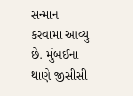સન્માન કરવામા આવ્યુ છે. મુંબઈના થાણે જીસીસી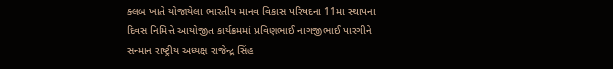ક્લબ ખાતે યોજાયેલા ભારતીય માનવ વિકાસ પરિષદના 11મા સ્થાપના દિવસ નિમિત્તે આયોજીત કાર્યક્રમમાં પ્રવિણભાઈ નાગજીભાઈ પારગીને સન્માન રાષ્ટ્રીય અધ્યક્ષ રાજેન્દ્ર સિંહ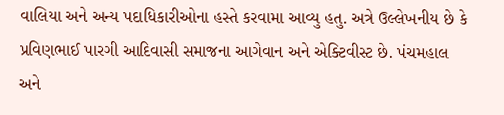વાલિયા અને અન્ય પદાધિકારીઓના હસ્તે કરવામા આવ્યુ હતુ. અત્રે ઉલ્લેખનીય છે કે પ્રવિણભાઈ પારગી આદિવાસી સમાજના આગેવાન અને એક્ટિવીસ્ટ છે. પંચમહાલ અને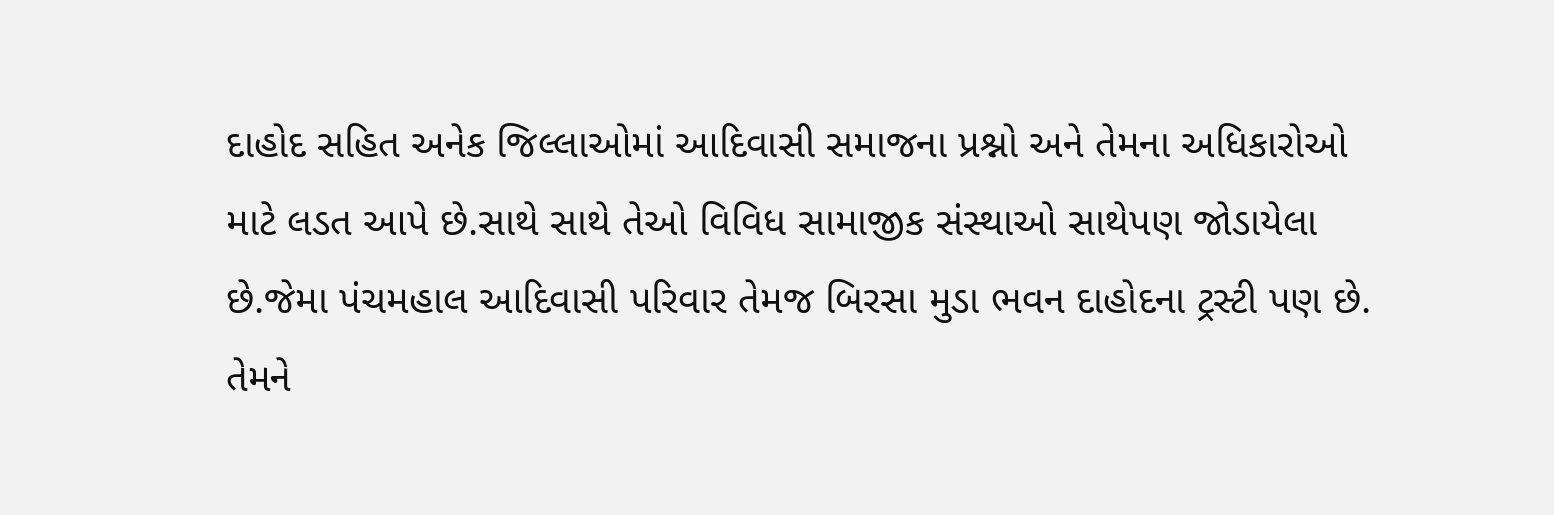દાહોદ સહિત અનેક જિલ્લાઓમાં આદિવાસી સમાજના પ્રશ્નો અને તેમના અધિકારોઓ માટે લડત આપે છે.સાથે સાથે તેઓ વિવિધ સામાજીક સંસ્થાઓ સાથેપણ જોડાયેલા છે.જેમા પંચમહાલ આદિવાસી પરિવાર તેમજ બિરસા મુડા ભવન દાહોદના ટ્રસ્ટી પણ છે. તેમને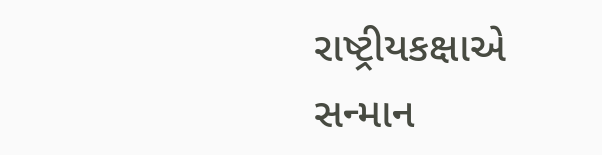રાષ્ટ્રીયકક્ષાએ સન્માન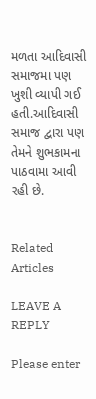મળતા આદિવાસી સમાજમા પણ ખુશી વ્યાપી ગઈ હતી.આદિવાસી સમાજ દ્વારા પણ તેમને શુભકામના પાઠવામા આવી રહી છે.


Related Articles

LEAVE A REPLY

Please enter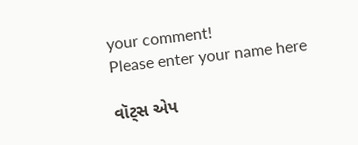your comment!
Please enter your name here

વૉટ્સ એપ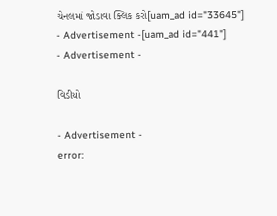ચેનલમાં જોડાવા ક્લિક કરો[uam_ad id="33645"]
- Advertisement -[uam_ad id="441"]
- Advertisement -

વિડીયો

- Advertisement -
error: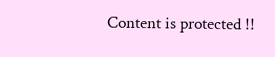Content is protected !!